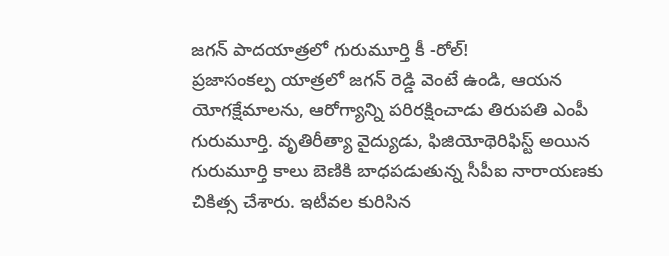జగన్ పాదయాత్రలో గురుమూర్తి కీ -రోల్!
ప్రజాసంకల్ప యాత్రలో జగన్ రెడ్డి వెంటే ఉండి, ఆయన యోగక్షేమాలను, ఆరోగ్యాన్ని పరిరక్షించాడు తిరుపతి ఎంపీ గురుమూర్తి. వృతిరీత్యా వైద్యుడు, ఫిజియోథెరిఫిస్ట్ అయిన గురుమూర్తి కాలు బెణికి బాధపడుతున్న సీపీఐ నారాయణకు చికిత్స చేశారు. ఇటీవల కురిసిన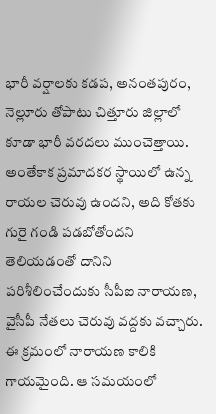భారీ వర్షాలకు కడప, అనంతపురం, నెల్లూరు తోపాటు చిత్తూరు జిల్లాలో కూడా భారీ వరదలు ముంచెత్తాయి. అంతేకాక ప్రమాదకర స్థాయిలో ఉన్న రాయల చెరువు ఉందని, అది కోతకు గురై గండి పడబోతోందని తెలియడంతో దానిని పరిశీలించేందుకు సీపీఐ నారాయణ, వైసీపీ నేతలు చెరువు వద్దకు వచ్చారు. ఈ క్రమంలో నారాయణ కాలికి గాయమైంది. ఆ సమయంలో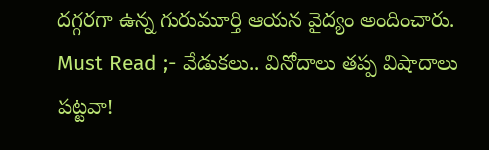దగ్గరగా ఉన్న గురుమూర్తి ఆయన వైద్యం అందించారు.
Must Read ;- వేడుకలు.. వినోదాలు తప్ప విషాదాలు పట్టవా!